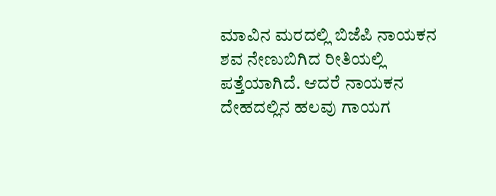ಮಾವಿನ ಮರದಲ್ಲಿ ಬಿಜೆಪಿ ನಾಯಕನ ಶವ ನೇಣುಬಿಗಿದ ರೀತಿಯಲ್ಲಿ ಪತ್ತೆಯಾಗಿದೆ. ಆದರೆ ನಾಯಕನ ದೇಹದಲ್ಲಿನ ಹಲವು ಗಾಯಗ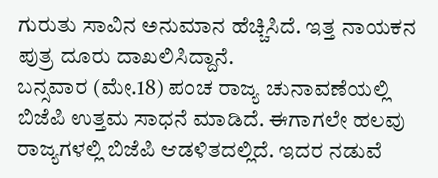ಗುರುತು ಸಾವಿನ ಅನುಮಾನ ಹೆಚ್ಚಿಸಿದೆ. ಇತ್ತ ನಾಯಕನ ಪುತ್ರ ದೂರು ದಾಖಲಿಸಿದ್ದಾನೆ.
ಬನ್ಸವಾರ (ಮೇ.18) ಪಂಚ ರಾಜ್ಯ ಚುನಾವಣೆಯಲ್ಲಿ ಬಿಜೆಪಿ ಉತ್ತಮ ಸಾಧನೆ ಮಾಡಿದೆ. ಈಗಾಗಲೇ ಹಲವು ರಾಜ್ಯಗಳಲ್ಲಿ ಬಿಜೆಪಿ ಆಡಳಿತದಲ್ಲಿದೆ. ಇದರ ನಡುವೆ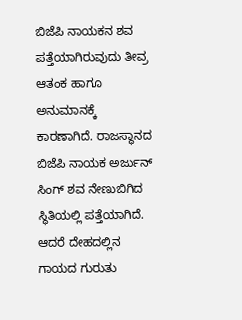ಬಿಜೆಪಿ ನಾಯಕನ ಶವ ಪತ್ತೆಯಾಗಿರುವುದು ತೀವ್ರ ಆತಂಕ ಹಾಗೂ ಅನುಮಾನಕ್ಕೆ ಕಾರಣಾಗಿದೆ. ರಾಜಸ್ಥಾನದ ಬಿಜೆಪಿ ನಾಯಕ ಅರ್ಜುನ್ ಸಿಂಗ್ ಶವ ನೇಣುಬಿಗಿದ ಸ್ಥಿತಿಯಲ್ಲಿ ಪತ್ತೆಯಾಗಿದೆ. ಆದರೆ ದೇಹದಲ್ಲಿನ ಗಾಯದ ಗುರುತು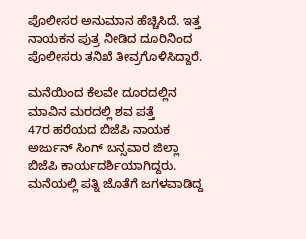ಪೊಲೀಸರ ಅನುಮಾನ ಹೆಚ್ಚಿಸಿದೆ. ಇತ್ತ ನಾಯಕನ ಪುತ್ರ ನೀಡಿದ ದೂರಿನಿಂದ ಪೊಲೀಸರು ತನಿಖೆ ತೀವ್ರಗೊಳಿಸಿದ್ದಾರೆ.

ಮನೆಯಿಂದ ಕೆಲವೇ ದೂರದಲ್ಲಿನ ಮಾವಿನ ಮರದಲ್ಲಿ ಶವ ಪತ್ತೆ
47ರ ಹರೆಯದ ಬಿಜೆಪಿ ನಾಯಕ ಅರ್ಜುನ್ ಸಿಂಗ್ ಬನ್ಸವಾರ ಜಿಲ್ಲಾ ಬಿಜೆಪಿ ಕಾರ್ಯದರ್ಶಿಯಾಗಿದ್ದರು. ಮನೆಯಲ್ಲಿ ಪತ್ನಿ ಜೊತೆಗೆ ಜಗಳವಾಡಿದ್ದ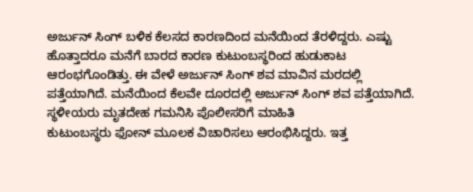ಅರ್ಜುನ್ ಸಿಂಗ್ ಬಳಿಕ ಕೆಲಸದ ಕಾರಣದಿಂದ ಮನೆಯಿಂದ ತೆರಳಿದ್ದರು. ಎಷ್ಟು ಹೊತ್ತಾದರೂ ಮನೆಗೆ ಬಾರದ ಕಾರಣ ಕುಟುಂಬಸ್ಥರಿಂದ ಹುಡುಕಾಟ ಆರಂಭಗೊಂಡಿತ್ತು. ಈ ವೇಳೆ ಅರ್ಜುನ್ ಸಿಂಗ್ ಶವ ಮಾವಿನ ಮರದಲ್ಲಿ ಪತ್ತೆಯಾಗಿದೆ. ಮನೆಯಿಂದ ಕೆಲವೇ ದೂರದಲ್ಲಿ ಅರ್ಜುನ್ ಸಿಂಗ್ ಶವ ಪತ್ತೆಯಾಗಿದೆ.
ಸ್ಥಳೀಯರು ಮೃತದೇಹ ಗಮನಿಸಿ ಪೊಲೀಸರಿಗೆ ಮಾಹಿತಿ
ಕುಟುಂಬಸ್ಥರು ಫೋನ್ ಮೂಲಕ ವಿಚಾರಿಸಲು ಆರಂಭಿಸಿದ್ದರು. ಇತ್ತ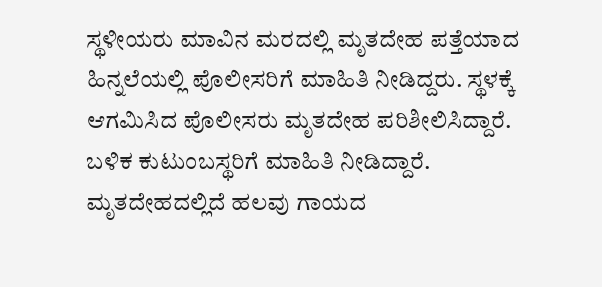ಸ್ಥಳೀಯರು ಮಾವಿನ ಮರದಲ್ಲಿ ಮೃತದೇಹ ಪತ್ತೆಯಾದ ಹಿನ್ನಲೆಯಲ್ಲಿ ಪೊಲೀಸರಿಗೆ ಮಾಹಿತಿ ನೀಡಿದ್ದರು. ಸ್ಥಳಕ್ಕೆ ಆಗಮಿಸಿದ ಪೊಲೀಸರು ಮೃತದೇಹ ಪರಿಶೀಲಿಸಿದ್ದಾರೆ. ಬಳಿಕ ಕುಟುಂಬಸ್ಥರಿಗೆ ಮಾಹಿತಿ ನೀಡಿದ್ದಾರೆ.
ಮೃತದೇಹದಲ್ಲಿದೆ ಹಲವು ಗಾಯದ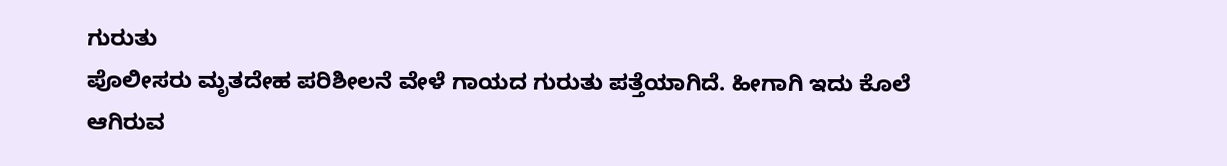ಗುರುತು
ಪೊಲೀಸರು ಮೃತದೇಹ ಪರಿಶೀಲನೆ ವೇಳೆ ಗಾಯದ ಗುರುತು ಪತ್ತೆಯಾಗಿದೆ. ಹೀಗಾಗಿ ಇದು ಕೊಲೆ ಆಗಿರುವ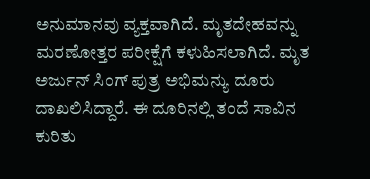ಅನುಮಾನವು ವ್ಯಕ್ತವಾಗಿದೆ. ಮೃತದೇಹವನ್ನು ಮರಣೋತ್ತರ ಪರೀಕ್ಷೆಗೆ ಕಳುಹಿಸಲಾಗಿದೆ. ಮೃತ ಅರ್ಜುನ್ ಸಿಂಗ್ ಪುತ್ರ ಅಭಿಮನ್ಯು ದೂರು ದಾಖಲಿಸಿದ್ದಾರೆ. ಈ ದೂರಿನಲ್ಲಿ ತಂದೆ ಸಾವಿನ ಕುರಿತು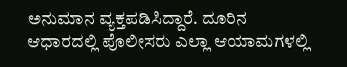ಅನುಮಾನ ವ್ಯಕ್ತಪಡಿಸಿದ್ದಾರೆ. ದೂರಿನ ಆಧಾರದಲ್ಲಿ ಪೊಲೀಸರು ಎಲ್ಲಾ ಆಯಾಮಗಳಲ್ಲಿ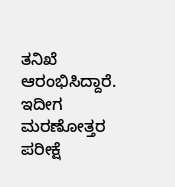ತನಿಖೆ ಆರಂಭಿಸಿದ್ದಾರೆ. ಇದೀಗ ಮರಣೋತ್ತರ ಪರೀಕ್ಷೆ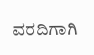ವರದಿಗಾಗಿ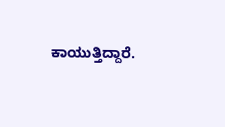ಕಾಯುತ್ತಿದ್ದಾರೆ.